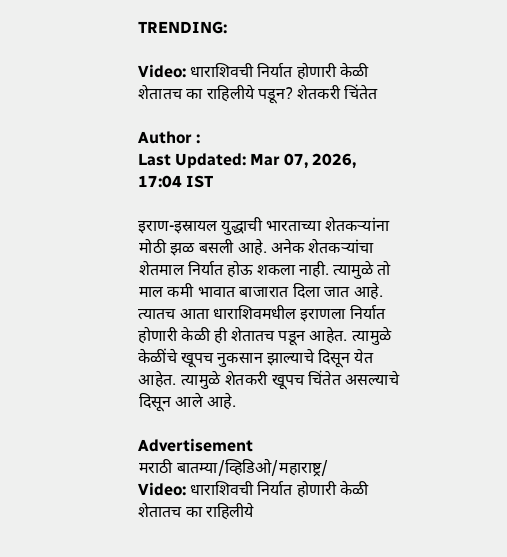TRENDING:

Video: धाराशिवची निर्यात होणारी केळी शेतातच का राहिलीये पडून? शेतकरी चिंतेत

Author :
Last Updated: Mar 07, 2026, 17:04 IST

इराण-इस्रायल युद्धाची भारताच्या शेतकऱ्यांना मोठी झळ बसली आहे. अनेक शेतकऱ्यांचा शेतमाल निर्यात होऊ शकला नाही. त्यामुळे तो माल कमी भावात बाजारात दिला जात आहे. त्यातच आता धाराशिवमधील इराणला निर्यात होणारी केळी ही शेतातच पडून आहेत. त्यामुळे केळींचे खूपच नुकसान झाल्याचे दिसून येत आहेत. त्यामुळे शेतकरी खूपच चिंतेत असल्याचे दिसून आले आहे.

Advertisement
मराठी बातम्या/व्हिडिओ/महाराष्ट्र/
Video: धाराशिवची निर्यात होणारी केळी शेतातच का राहिलीये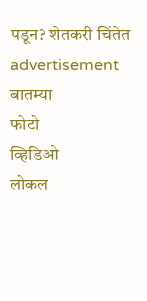पडून? शेतकरी चिंतेत
advertisement
बातम्या
फोटो
व्हिडिओ
लोकल